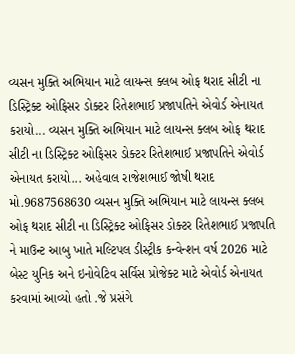વ્યસન મુક્તિ અભિયાન માટે લાયન્સ ક્લબ ઓફ થરાદ સીટી ના ડિસ્ટ્રિક્ટ ઓફિસર ડોક્ટર રિતેશભાઈ પ્રજાપતિને એવોર્ડ એનાયત કરાયો... વ્યસન મુક્તિ અભિયાન માટે લાયન્સ ક્લબ ઓફ થરાદ સીટી ના ડિસ્ટ્રિક્ટ ઓફિસર ડોક્ટર રિતેશભાઈ પ્રજાપતિને એવોર્ડ એનાયત કરાયો... અહેવાલ રાજેશભાઈ જોષી થરાદ મો.9687568630 વ્યસન મુક્તિ અભિયાન માટે લાયન્સ ક્લબ ઓફ થરાદ સીટી ના ડિસ્ટ્રિક્ટ ઓફિસર ડોક્ટર રિતેશભાઈ પ્રજાપતિ ને માઉન્ટ આબુ ખાતે મલ્ટિપલ ડીસ્ટ્રીક કન્વેન્શન વર્ષ 2026 માટે બેસ્ટ યુનિક અને ઇનોવેટિવ સર્વિસ પ્રોજેક્ટ માટે એવોર્ડ એનાયત કરવામાં આવ્યો હતો .જે પ્રસંગે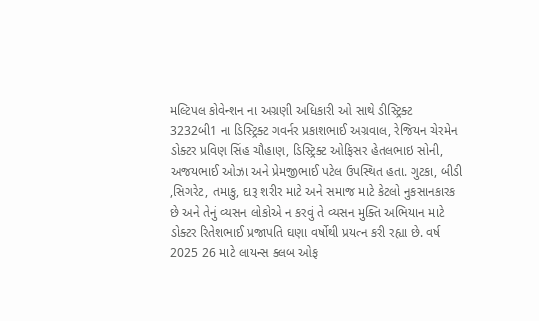મલ્ટિપલ કોવેન્શન ના અગ્રણી અધિકારી ઓ સાથે ડીસ્ટ્રિક્ટ 3232બી1 ના ડિસ્ટ્રિક્ટ ગવર્નર પ્રકાશભાઈ અગ્રવાલ, રેજિયન ચેરમેન ડોક્ટર પ્રવિણ સિંહ ચૌહાણ, ડિસ્ટ્રિક્ટ ઓફિસર હેતલભાઇ સોની, અજયભાઈ ઓઝા અને પ્રેમજીભાઈ પટેલ ઉપસ્થિત હતા. ગુટકા, બીડી ,સિગરેટ, તમાકુ, દારૂ શરીર માટે અને સમાજ માટે કેટલો નુકસાનકારક છે અને તેનું વ્યસન લોકોએ ન કરવું તે વ્યસન મુક્તિ અભિયાન માટે ડોક્ટર રિતેશભાઈ પ્રજાપતિ ઘણા વર્ષોથી પ્રયત્ન કરી રહ્યા છે. વર્ષ 2025 26 માટે લાયન્સ ક્લબ ઓફ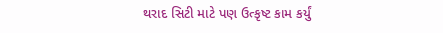થરાદ સિટી માટે પણ ઉત્કૃષ્ટ કામ કર્યું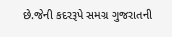છે.જેની કદરરૂપે સમગ્ર ગુજરાતની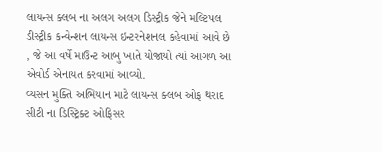લાયન્સ ક્લબ ના અલગ અલગ ડિસ્ટ્રીક જેને મલ્ટિપલ ડીસ્ટ્રીક કન્વેન્શન લાયન્સ ઇન્ટરનેશનલ કહેવામાં આવે છે , જે આ વર્ષે માઉન્ટ આબુ ખાતે યોજાયો ત્યાં આગળ આ એવોર્ડ એનાયત કરવામાં આવ્યો.
વ્યસન મુક્તિ અભિયાન માટે લાયન્સ ક્લબ ઓફ થરાદ સીટી ના ડિસ્ટ્રિક્ટ ઓફિસર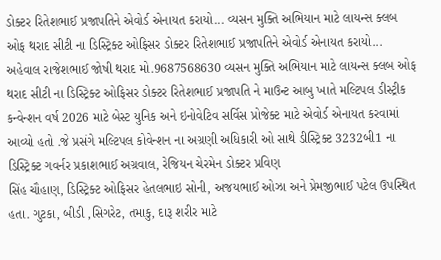ડોક્ટર રિતેશભાઈ પ્રજાપતિને એવોર્ડ એનાયત કરાયો... વ્યસન મુક્તિ અભિયાન માટે લાયન્સ ક્લબ ઓફ થરાદ સીટી ના ડિસ્ટ્રિક્ટ ઓફિસર ડોક્ટર રિતેશભાઈ પ્રજાપતિને એવોર્ડ એનાયત કરાયો... અહેવાલ રાજેશભાઈ જોષી થરાદ મો.9687568630 વ્યસન મુક્તિ અભિયાન માટે લાયન્સ ક્લબ ઓફ થરાદ સીટી ના ડિસ્ટ્રિક્ટ ઓફિસર ડોક્ટર રિતેશભાઈ પ્રજાપતિ ને માઉન્ટ આબુ ખાતે મલ્ટિપલ ડીસ્ટ્રીક કન્વેન્શન વર્ષ 2026 માટે બેસ્ટ યુનિક અને ઇનોવેટિવ સર્વિસ પ્રોજેક્ટ માટે એવોર્ડ એનાયત કરવામાં આવ્યો હતો .જે પ્રસંગે મલ્ટિપલ કોવેન્શન ના અગ્રણી અધિકારી ઓ સાથે ડીસ્ટ્રિક્ટ 3232બી1 ના ડિસ્ટ્રિક્ટ ગવર્નર પ્રકાશભાઈ અગ્રવાલ, રેજિયન ચેરમેન ડોક્ટર પ્રવિણ
સિંહ ચૌહાણ, ડિસ્ટ્રિક્ટ ઓફિસર હેતલભાઇ સોની, અજયભાઈ ઓઝા અને પ્રેમજીભાઈ પટેલ ઉપસ્થિત હતા. ગુટકા, બીડી ,સિગરેટ, તમાકુ, દારૂ શરીર માટે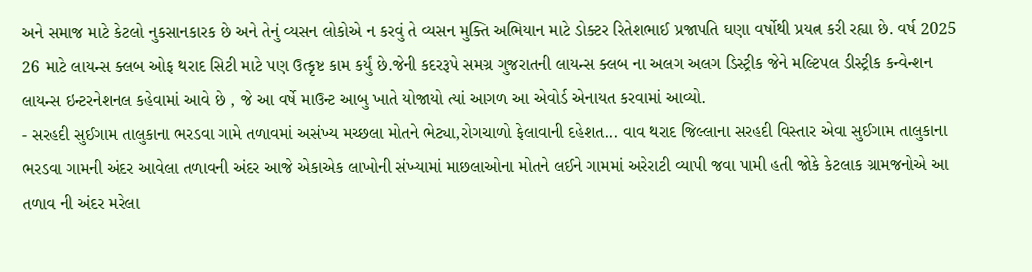અને સમાજ માટે કેટલો નુકસાનકારક છે અને તેનું વ્યસન લોકોએ ન કરવું તે વ્યસન મુક્તિ અભિયાન માટે ડોક્ટર રિતેશભાઈ પ્રજાપતિ ઘણા વર્ષોથી પ્રયત્ન કરી રહ્યા છે. વર્ષ 2025 26 માટે લાયન્સ ક્લબ ઓફ થરાદ સિટી માટે પણ ઉત્કૃષ્ટ કામ કર્યું છે.જેની કદરરૂપે સમગ્ર ગુજરાતની લાયન્સ ક્લબ ના અલગ અલગ ડિસ્ટ્રીક જેને મલ્ટિપલ ડીસ્ટ્રીક કન્વેન્શન લાયન્સ ઇન્ટરનેશનલ કહેવામાં આવે છે , જે આ વર્ષે માઉન્ટ આબુ ખાતે યોજાયો ત્યાં આગળ આ એવોર્ડ એનાયત કરવામાં આવ્યો.
- સરહદી સુઈગામ તાલુકાના ભરડવા ગામે તળાવમાં અસંખ્ય મચ્છલા મોતને ભેટ્યા,રોગચાળો ફેલાવાની દહેશત... વાવ થરાદ જિલ્લાના સરહદી વિસ્તાર એવા સુઈગામ તાલુકાના ભરડવા ગામની અંદર આવેલા તળાવની અંદર આજે એકાએક લાખોની સંખ્યામાં માછલાઓના મોતને લઈને ગામમાં અરેરાટી વ્યાપી જવા પામી હતી જોકે કેટલાક ગ્રામજનોએ આ તળાવ ની અંદર મરેલા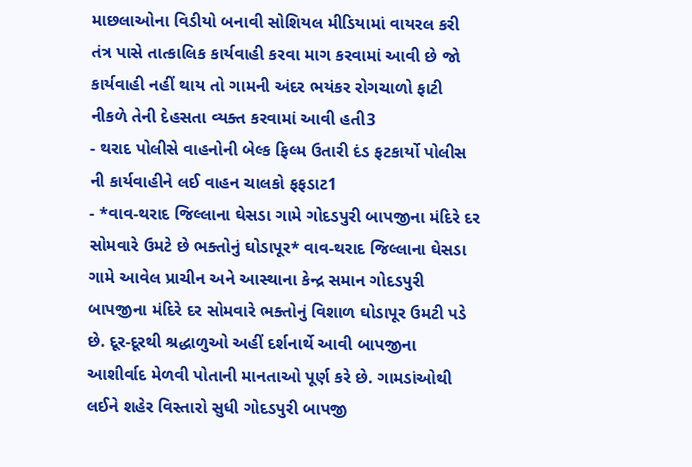માછલાઓના વિડીયો બનાવી સોશિયલ મીડિયામાં વાયરલ કરી તંત્ર પાસે તાત્કાલિક કાર્યવાહી કરવા માગ કરવામાં આવી છે જો કાર્યવાહી નહીં થાય તો ગામની અંદર ભયંકર રોગચાળો ફાટી નીકળે તેની દેહસતા વ્યક્ત કરવામાં આવી હતી3
- થરાદ પોલીસે વાહનોની બેલ્ક ફિલ્મ ઉતારી દંડ ફટકાર્યો પોલીસ ની કાર્યવાહીને લઈ વાહન ચાલકો ફફડાટ1
- *વાવ-થરાદ જિલ્લાના ઘેસડા ગામે ગોદડપુરી બાપજીના મંદિરે દર સોમવારે ઉમટે છે ભક્તોનું ઘોડાપૂર* વાવ-થરાદ જિલ્લાના ઘેસડા ગામે આવેલ પ્રાચીન અને આસ્થાના કેન્દ્ર સમાન ગોદડપુરી બાપજીના મંદિરે દર સોમવારે ભક્તોનું વિશાળ ઘોડાપૂર ઉમટી પડે છે. દૂર-દૂરથી શ્રદ્ધાળુઓ અહીં દર્શનાર્થે આવી બાપજીના આશીર્વાદ મેળવી પોતાની માનતાઓ પૂર્ણ કરે છે. ગામડાંઓથી લઈને શહેર વિસ્તારો સુધી ગોદડપુરી બાપજી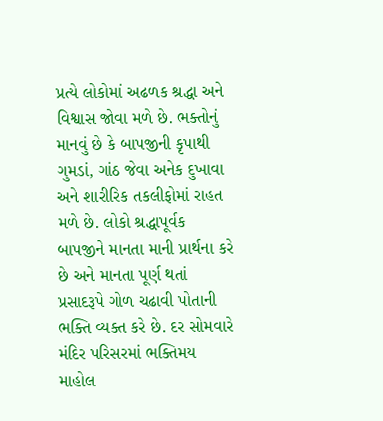પ્રત્યે લોકોમાં અઢળક શ્રદ્ધા અને વિશ્વાસ જોવા મળે છે. ભક્તોનું માનવું છે કે બાપજીની કૃપાથી ગુમડાં, ગાંઠ જેવા અનેક દુખાવા અને શારીરિક તકલીફોમાં રાહત મળે છે. લોકો શ્રદ્ધાપૂર્વક બાપજીને માનતા માની પ્રાર્થના કરે છે અને માનતા પૂર્ણ થતાં પ્રસાદરૂપે ગોળ ચઢાવી પોતાની ભક્તિ વ્યક્ત કરે છે. દર સોમવારે મંદિર પરિસરમાં ભક્તિમય માહોલ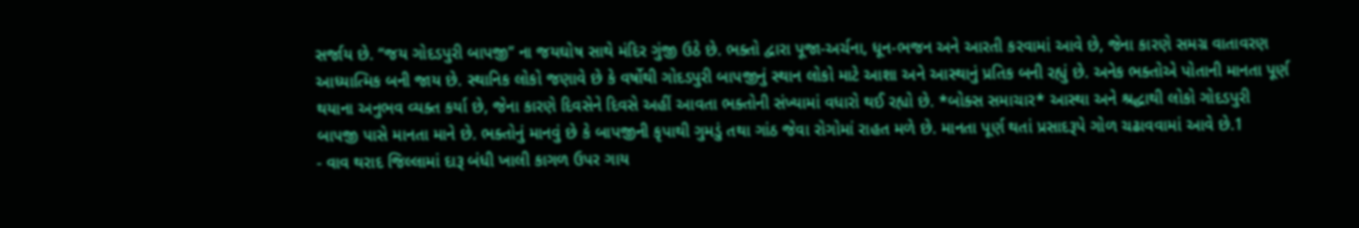સર્જાય છે. “જય ગોદડપુરી બાપજી” ના જયઘોષ સાથે મંદિર ગુંજી ઉઠે છે. ભક્તો દ્વારા પૂજા-અર્ચના, ધૂન-ભજન અને આરતી કરવામાં આવે છે, જેના કારણે સમગ્ર વાતાવરણ આધ્યાત્મિક બની જાય છે. સ્થાનિક લોકો જણાવે છે કે વર્ષોથી ગોદડપુરી બાપજીનું સ્થાન લોકો માટે આશા અને આસ્થાનું પ્રતિક બની રહ્યું છે. અનેક ભક્તોએ પોતાની માનતા પૂર્ણ થયાના અનુભવ વ્યક્ત કર્યા છે, જેના કારણે દિવસેને દિવસે અહીં આવતા ભક્તોની સંખ્યામાં વધારો થઈ રહ્યો છે. *બોક્સ સમાચાર* આસ્થા અને શ્રદ્ધાથી લોકો ગોદડપુરી બાપજી પાસે માનતા માને છે. ભક્તોનું માનવું છે કે બાપજીની કૃપાથી ગુમડું તથા ગાંઠ જેવા રોગોમાં રાહત મળે છે. માનતા પૂર્ણ થતાં પ્રસાદરૂપે ગોળ ચઢાવવામાં આવે છે.1
- વાવ થરાદ જિલ્લામાં દારૂ બંધી ખાલી કાગળ ઉપર ગાય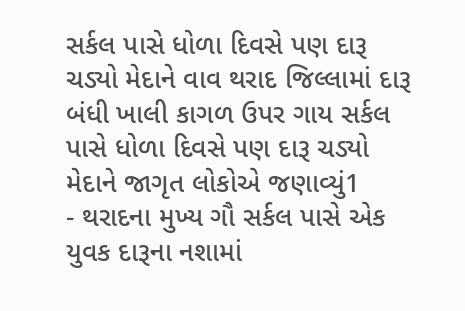સર્કલ પાસે ધોળા દિવસે પણ દારૂ ચડ્યો મેદાને વાવ થરાદ જિલ્લામાં દારૂ બંધી ખાલી કાગળ ઉપર ગાય સર્કલ પાસે ધોળા દિવસે પણ દારૂ ચડ્યો મેદાને જાગૃત લોકોએ જણાવ્યું1
- થરાદના મુખ્ય ગૌ સર્કલ પાસે એક યુવક દારૂના નશામાં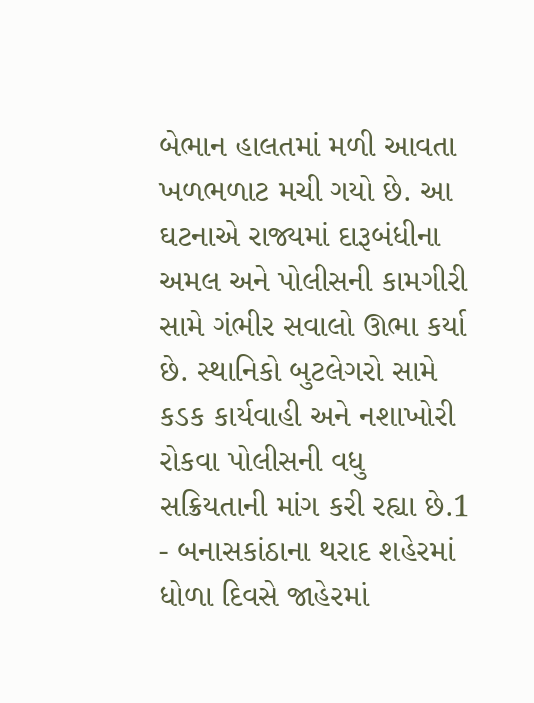બેભાન હાલતમાં મળી આવતા ખળભળાટ મચી ગયો છે. આ ઘટનાએ રાજ્યમાં દારૂબંધીના અમલ અને પોલીસની કામગીરી સામે ગંભીર સવાલો ઊભા કર્યા છે. સ્થાનિકો બુટલેગરો સામે કડક કાર્યવાહી અને નશાખોરી રોકવા પોલીસની વધુ સક્રિયતાની માંગ કરી રહ્યા છે.1
- બનાસકાંઠાના થરાદ શહેરમાં ધોળા દિવસે જાહેરમાં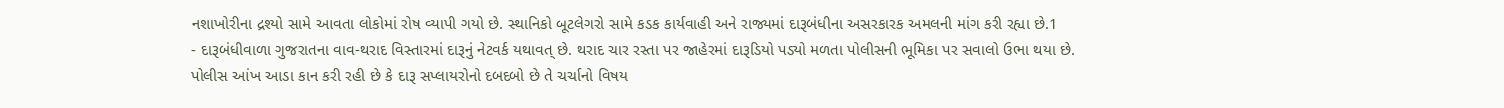નશાખોરીના દ્રશ્યો સામે આવતા લોકોમાં રોષ વ્યાપી ગયો છે. સ્થાનિકો બૂટલેગરો સામે કડક કાર્યવાહી અને રાજ્યમાં દારૂબંધીના અસરકારક અમલની માંગ કરી રહ્યા છે.1
- દારૂબંધીવાળા ગુજરાતના વાવ-થરાદ વિસ્તારમાં દારૂનું નેટવર્ક યથાવત્ છે. થરાદ ચાર રસ્તા પર જાહેરમાં દારૂડિયો પડ્યો મળતા પોલીસની ભૂમિકા પર સવાલો ઉભા થયા છે. પોલીસ આંખ આડા કાન કરી રહી છે કે દારૂ સપ્લાયરોનો દબદબો છે તે ચર્ચાનો વિષય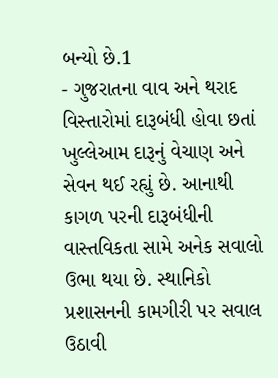બન્યો છે.1
- ગુજરાતના વાવ અને થરાદ વિસ્તારોમાં દારૂબંધી હોવા છતાં ખુલ્લેઆમ દારૂનું વેચાણ અને સેવન થઈ રહ્યું છે. આનાથી કાગળ પરની દારૂબંધીની વાસ્તવિકતા સામે અનેક સવાલો ઉભા થયા છે. સ્થાનિકો પ્રશાસનની કામગીરી પર સવાલ ઉઠાવી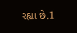રહ્યા છે.1